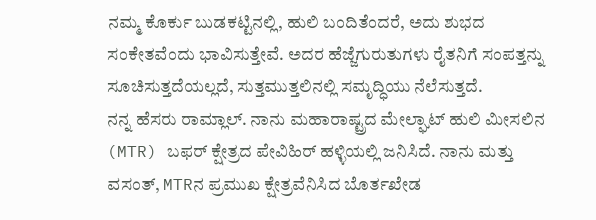ನಮ್ಮ ಕೊರ್ಕು ಬುಡಕಟ್ಟಿನಲ್ಲಿ, ಹುಲಿ ಬಂದಿತೆಂದರೆ, ಅದು ಶುಭದ ಸಂಕೇತವೆಂದು ಭಾವಿಸುತ್ತೇವೆ. ಅದರ ಹೆಜ್ಜೆಗುರುತುಗಳು ರೈತನಿಗೆ ಸಂಪತ್ತನ್ನು ಸೂಚಿಸುತ್ತದೆಯಲ್ಲದೆ, ಸುತ್ತಮುತ್ತಲಿನಲ್ಲಿ ಸಮೃದ್ಧಿಯು ನೆಲೆಸುತ್ತದೆ.
ನನ್ನ ಹೆಸರು ರಾಮ್ಲಾಲ್. ನಾನು ಮಹಾರಾಷ್ಟ್ರದ ಮೇಲ್ಘಾಟ್ ಹುಲಿ ಮೀಸಲಿನ (MTR) ಬಫರ್ ಕ್ಷೇತ್ರದ ಪೇವಿಹಿರ್ ಹಳ್ಳಿಯಲ್ಲಿ ಜನಿಸಿದೆ. ನಾನು ಮತ್ತು ವಸಂತ್, MTRನ ಪ್ರಮುಖ ಕ್ಷೇತ್ರವೆನಿಸಿದ ಬೊರ್ತಖೇಡ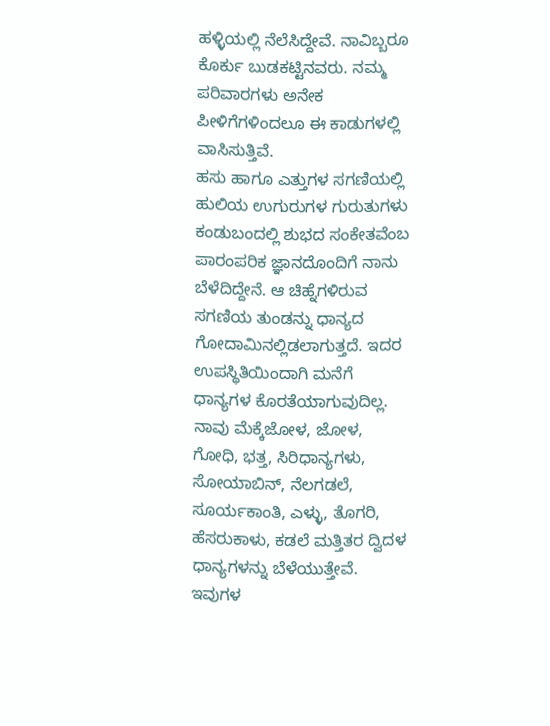ಹಳ್ಳಿಯಲ್ಲಿ ನೆಲೆಸಿದ್ದೇವೆ. ನಾವಿಬ್ಬರೂ ಕೊರ್ಕು ಬುಡಕಟ್ಟಿನವರು. ನಮ್ಮ ಪರಿವಾರಗಳು ಅನೇಕ ಪೀಳಿಗೆಗಳಿಂದಲೂ ಈ ಕಾಡುಗಳಲ್ಲಿ ವಾಸಿಸುತ್ತಿವೆ.
ಹಸು ಹಾಗೂ ಎತ್ತುಗಳ ಸಗಣಿಯಲ್ಲಿ ಹುಲಿಯ ಉಗುರುಗಳ ಗುರುತುಗಳು ಕಂಡುಬಂದಲ್ಲಿ ಶುಭದ ಸಂಕೇತವೆಂಬ ಪಾರಂಪರಿಕ ಜ್ಞಾನದೊಂದಿಗೆ ನಾನು ಬೆಳೆದಿದ್ದೇನೆ. ಆ ಚಿಹ್ನೆಗಳಿರುವ ಸಗಣಿಯ ತುಂಡನ್ನು ಧಾನ್ಯದ ಗೋದಾಮಿನಲ್ಲಿಡಲಾಗುತ್ತದೆ. ಇದರ ಉಪಸ್ಥಿತಿಯಿಂದಾಗಿ ಮನೆಗೆ ಧಾನ್ಯಗಳ ಕೊರತೆಯಾಗುವುದಿಲ್ಲ.
ನಾವು ಮೆಕ್ಕೆಜೋಳ, ಜೋಳ, ಗೋಧಿ, ಭತ್ತ, ಸಿರಿಧಾನ್ಯಗಳು, ಸೋಯಾಬಿನ್, ನೆಲಗಡಲೆ, ಸೂರ್ಯಕಾಂತಿ, ಎಳ್ಳು, ತೊಗರಿ, ಹೆಸರುಕಾಳು, ಕಡಲೆ ಮತ್ತಿತರ ದ್ವಿದಳ ಧಾನ್ಯಗಳನ್ನು ಬೆಳೆಯುತ್ತೇವೆ. ಇವುಗಳ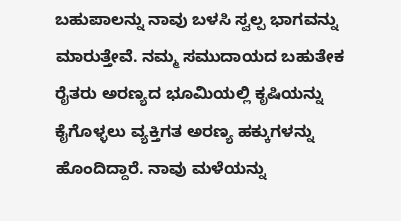ಬಹುಪಾಲನ್ನು ನಾವು ಬಳಸಿ ಸ್ವಲ್ಪ ಭಾಗವನ್ನು ಮಾರುತ್ತೇವೆ. ನಮ್ಮ ಸಮುದಾಯದ ಬಹುತೇಕ ರೈತರು ಅರಣ್ಯದ ಭೂಮಿಯಲ್ಲಿ ಕೃಷಿಯನ್ನು ಕೈಗೊಳ್ಳಲು ವ್ಯಕ್ತಿಗತ ಅರಣ್ಯ ಹಕ್ಕುಗಳನ್ನು ಹೊಂದಿದ್ದಾರೆ. ನಾವು ಮಳೆಯನ್ನು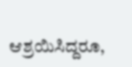ಆಶ್ರಯಿಸಿದ್ದರೂ,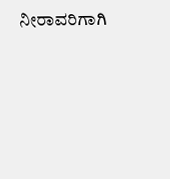ನೀರಾವರಿಗಾಗಿ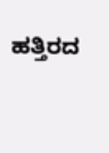ಹತ್ತಿರದ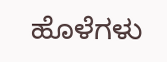ಹೊಳೆಗಳು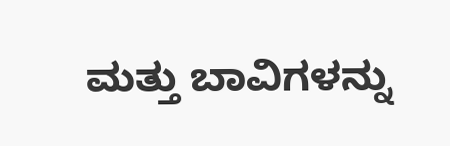ಮತ್ತು ಬಾವಿಗಳನ್ನು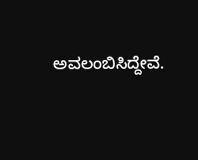ಅವಲಂಬಿಸಿದ್ದೇವೆ.